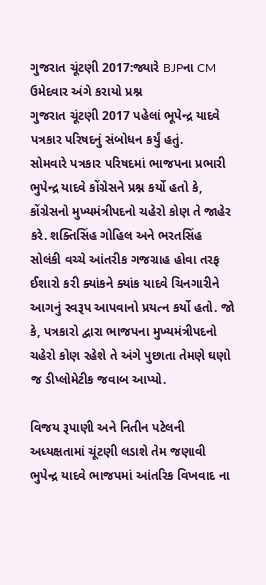ગુજરાત ચૂંટણી 2017:જ્યારે BJPના CM ઉમેદવાર અંગે કરાયો પ્રશ્ન
ગુજરાત ચૂંટણી 2017 પહેલાં ભૂપેન્દ્ર યાદવે પત્રકાર પરિષદનું સંબોધન કર્યું હતું.
સોમવારે પત્રકાર પરિષદમાં ભાજપના પ્રભારી ભુપેન્દ્ર યાદવે કોંગ્રેસને પ્રશ્ન કર્યો હતો કે, કોંગ્રેસનો મુખ્યમંત્રીપદનો ચહેરો કોણ તે જાહેર કરે. શક્તિસિંહ ગોહિલ અને ભરતસિંહ સોલંકી વચ્ચે આંતરીક ગજગ્રાહ હોવા તરફ ઈશારો કરી ક્યાંકને ક્યાંક યાદવે ચિનગારીને આગનું સ્વરૂપ આપવાનો પ્રયત્ન કર્યો હતો. જો કે, પત્રકારો દ્વારા ભાજપના મુખ્યમંત્રીપદનો ચહેરો કોણ રહેશે તે અંગે પુછાતા તેમણે ઘણો જ ડીપ્લોમેટીક જવાબ આપ્યો.

વિજય રૂપાણી અને નિતીન પટેલની અધ્યક્ષતામાં ચૂંટણી લડાશે તેમ જણાવી ભુપેન્દ્ર યાદવે ભાજપમાં આંતરિક વિખવાદ ના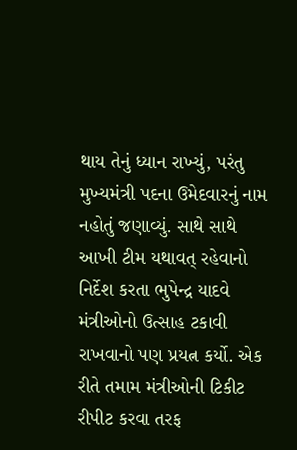થાય તેનું ધ્યાન રાખ્યું, પરંતુ મુખ્યમંત્રી પદના ઉમેદવારનું નામ નહોતું જણાવ્યું. સાથે સાથે આખી ટીમ યથાવત્ રહેવાનો નિર્દેશ કરતા ભુપેન્દ્ર યાદવે મંત્રીઓનો ઉત્સાહ ટકાવી રાખવાનો પણ પ્રયત્ન કર્યો. એક રીતે તમામ મંત્રીઓની ટિકીટ રીપીટ કરવા તરફ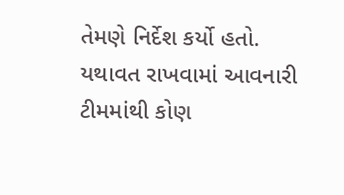તેમણે નિર્દેશ કર્યો હતો. યથાવત રાખવામાં આવનારી ટીમમાંથી કોણ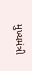મુખ્યમંત્રી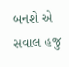બનશે એ સવાલ હજુ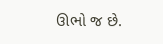ઊભો જ છે.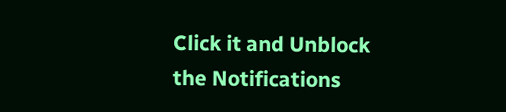Click it and Unblock the Notifications